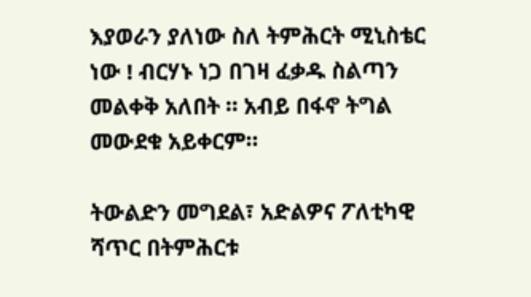እያወራን ያለነው ስለ ትምሕርት ሚኒስቴር ነው ! ብርሃኑ ነጋ በገዛ ፈቃዱ ስልጣን መልቀቅ አለበት ። አብይ በፋኖ ትግል መውደቁ አይቀርም።

ትውልድን መግደል፣ አድልዎና ፖለቲካዊ ሻጥር በትምሕርቱ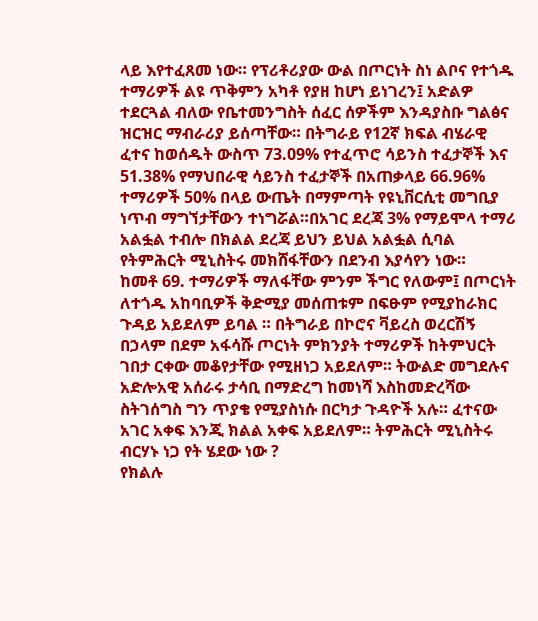ላይ እየተፈጸመ ነው። የፕሪቶሪያው ውል በጦርነት ስነ ልቦና የተጎዱ ተማሪዎች ልዩ ጥቅምን አካቶ የያዘ ከሆነ ይነገረን፤ አድልዎ ተደርጓል ብለው የቤተመንግስት ሰፈር ሰዎችም እንዳያስቡ ግልፅና ዝርዝር ማብራሪያ ይሰጣቸው። በትግራይ የ12ኛ ክፍል ብሄራዊ ፈተና ከወሰዱት ውስጥ 73.09% የተፈጥሮ ሳይንስ ተፈታኞች እና 51.38% የማህበራዊ ሳይንስ ተፈታኞች በአጠቃላይ 66.96% ተማሪዎች 50% በላይ ውጤት በማምጣት የዩኒቨርሲቲ መግቢያ ነጥብ ማግኘታቸውን ተነግሯል።በአገር ደረጃ 3% የማይሞላ ተማሪ አልፏል ተብሎ በክልል ደረጃ ይህን ይህል አልፏል ሲባል የትምሕርት ሚኒስትሩ መክሸፋቸውን በደንብ እያሳየን ነው።
ከመቶ 69. ተማሪዎች ማለፋቸው ምንም ችግር የለውም፤ በጦርነት ለተጎዱ አከባቢዎች ቅድሚያ መሰጠቱም በፍፁም የሚያከራክር ጉዳይ አይደለም ይባል ። በትግራይ በኮሮና ቫይረስ ወረርሽኝ በኃላም በደም አፋሳሹ ጦርነት ምክንያት ተማሪዎች ከትምህርት ገበታ ርቀው መቆየታቸው የሚዘነጋ አይደለም። ትውልድ መግደሉና አድሎአዊ አሰራሩ ታሳቢ በማድረግ ከመነሻ እስከመድረሻው ስትገሰግስ ግን ጥያቄ የሚያስነሱ በርካታ ጉዳዮች አሉ። ፈተናው አገር አቀፍ እንጂ ክልል አቀፍ አይደለም። ትምሕርት ሚኒስትሩ ብርሃኑ ነጋ የት ሄደው ነው ?
የክልሉ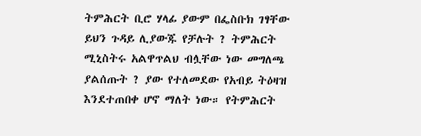ትምሕርት ቢሮ ሃላፊ ያውም በፌስቡክ ገፃቸው ይህን ጉዳይ ሊያውጁ የቻሉት ? ትምሕርት ሚኒስትሩ አልዋጥልህ ብሏቸው ነው መግለጫ ያልሰጡት ? ያው የተለመደው የአብይ ትዕዛዝ እንደተጠበቀ ሆኖ ማለት ነው። የትምሕርት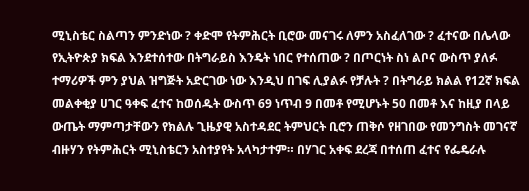ሚኒስቴር ስልጣን ምንድነው ? ቀድሞ የትምሕርት ቢሮው መናገሩ ለምን አስፈለገው ? ፈተናው በሌላው የኢትዮጵያ ክፍል እንደተሰተው በትግራይስ እንዴት ነበር የተሰጠው ? በጦርነት ስነ ልቦና ውስጥ ያለፉ ተማሪዎች ምን ያህል ዝግጅት አድርገው ነው እንዲህ በገፍ ሊያልፉ የቻሉት ? በትግራይ ክልል የ12ኛ ክፍል መልቀቂያ ሀገር ዓቀፍ ፈተና ከወሰዱት ውስጥ 69 ነጥብ 9 በመቶ የሚሆኑት 50 በመቶ እና ከዚያ በላይ ውጤት ማምጣታቸውን የክልሉ ጊዜያዊ አስተዳደር ትምህርት ቢሮን ጠቅሶ የዘገበው የመንግስት መገናኛ ብዙሃን የትምሕርት ሚኒስቴርን አስተያየት አላካታተም። በሃገር አቀፍ ደረጃ በተሰጠ ፈተና የፌዴራሉ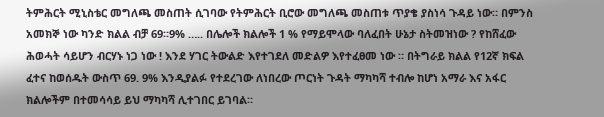ትምሕርት ሚኒስቴር መግለጫ መስጠት ሲገባው የትምሕርት ቢሮው መግለጫ መስጠቱ ጥያቄ ያስነሳ ጉዳይ ነው። በምንስ አመክኞ ነው ካንድ ክልል ብቻ 69።9% ….. በሌሎች ክልሎች 1 % የማይሞላው ባለፈበት ሁኔታ ስትመዝነው ? የከሸፈው ሕወሓት ሳይሆን ብርሃኑ ነጋ ነው ! እንደ ሃገር ትውልድ እየተገደለ መድልዎ እየተፈፀመ ነው ። በትግራይ ክልል የ12ኛ ክፍል ፈተና ከወሰዱት ውስጥ 69. 9% እንዲያልፉ የተደረገው ለነበረው ጦርነት ጉዳት ማካካሻ ተብሎ ከሆነ አማራ እና አፋር ክልሎችም በተመሳሳይ ይህ ማካካሻ ሊተገበር ይገባል።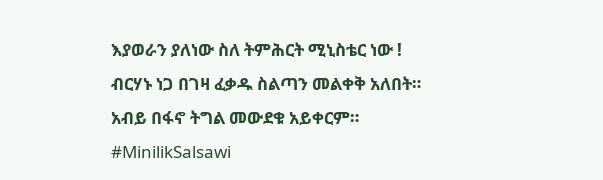እያወራን ያለነው ስለ ትምሕርት ሚኒስቴር ነው ! ብርሃኑ ነጋ በገዛ ፈቃዱ ስልጣን መልቀቅ አለበት። አብይ በፋኖ ትግል መውደቁ አይቀርም። #MinilikSalsawi